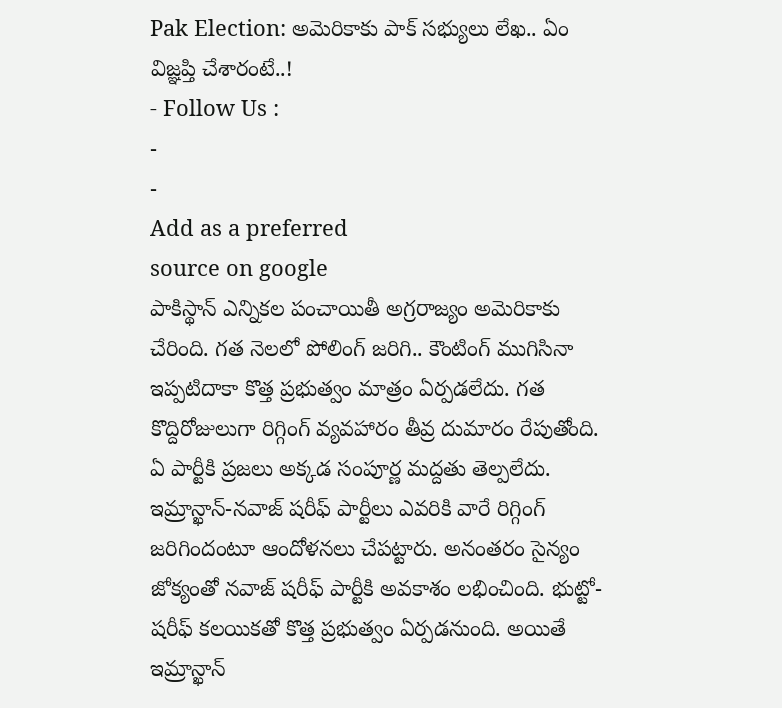Pak Election: అమెరికాకు పాక్ సభ్యులు లేఖ.. ఏం విజ్ఞప్తి చేశారంటే..!
- Follow Us :
-
-
Add as a preferred
source on google
పాకిస్థాన్ ఎన్నికల పంచాయితీ అగ్రరాజ్యం అమెరికాకు చేరింది. గత నెలలో పోలింగ్ జరిగి.. కౌంటింగ్ ముగిసినా ఇప్పటిదాకా కొత్త ప్రభుత్వం మాత్రం ఏర్పడలేదు. గత కొద్దిరోజులుగా రిగ్గింగ్ వ్యవహారం తీవ్ర దుమారం రేపుతోంది. ఏ పార్టీకి ప్రజలు అక్కడ సంపూర్ణ మద్దతు తెల్పలేదు. ఇమ్రాన్ఖాన్-నవాజ్ షరీఫ్ పార్టీలు ఎవరికి వారే రిగ్గింగ్ జరిగిందంటూ ఆందోళనలు చేపట్టారు. అనంతరం సైన్యం జోక్యంతో నవాజ్ షరీఫ్ పార్టీకి అవకాశం లభించింది. భుట్టో-షరీఫ్ కలయికతో కొత్త ప్రభుత్వం ఏర్పడనుంది. అయితే ఇమ్రాన్ఖాన్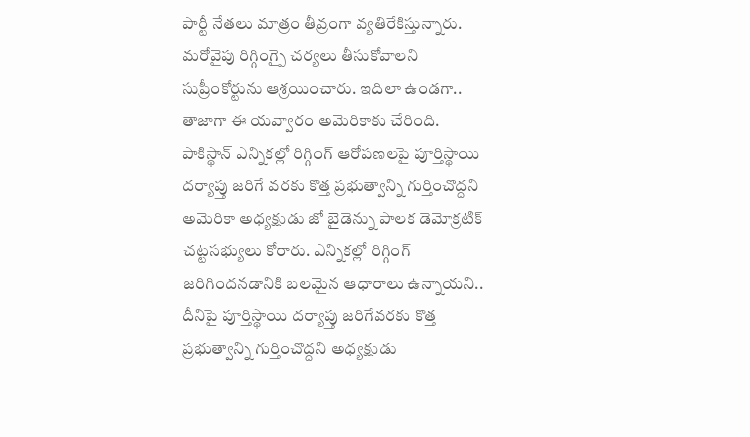పార్టీ నేతలు మాత్రం తీవ్రంగా వ్యతిరేకిస్తున్నారు. మరోవైపు రిగ్గింగ్పై చర్యలు తీసుకోవాలని సుప్రీంకోర్టును ఆశ్రయించారు. ఇదిలా ఉండగా.. తాజాగా ఈ యవ్వారం అమెరికాకు చేరింది.
పాకిస్థాన్ ఎన్నికల్లో రిగ్గింగ్ ఆరోపణలపై పూర్తిస్థాయి దర్యాప్తు జరిగే వరకు కొత్త ప్రభుత్వాన్ని గుర్తించొద్దని అమెరికా అధ్యక్షుడు జో బైడెన్ను పాలక డెమోక్రటిక్ చట్టసభ్యులు కోరారు. ఎన్నికల్లో రిగ్గింగ్ జరిగిందనడానికి బలమైన ఆధారాలు ఉన్నాయని.. దీనిపై పూర్తిస్థాయి దర్యాప్తు జరిగేవరకు కొత్త ప్రభుత్వాన్ని గుర్తించొద్దని అధ్యక్షుడు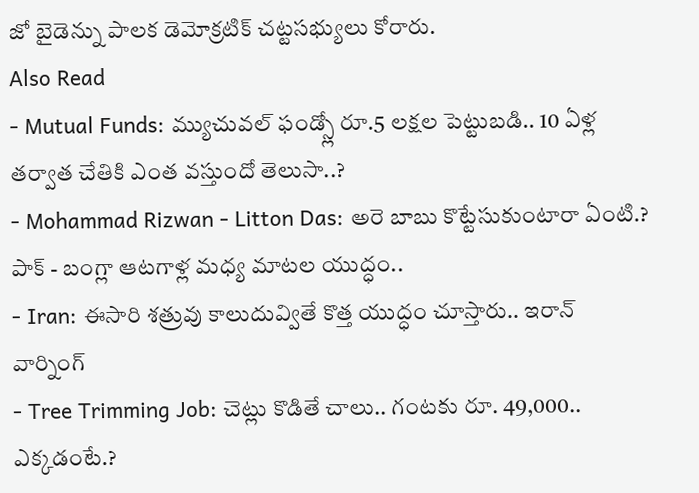జో బైడెన్ను పాలక డెమోక్రటిక్ చట్టసభ్యులు కోరారు.
Also Read
- Mutual Funds: మ్యుచువల్ ఫండ్స్లో రూ.5 లక్షల పెట్టుబడి.. 10 ఏళ్ల తర్వాత చేతికి ఎంత వస్తుందో తెలుసా..?
- Mohammad Rizwan - Litton Das: అరె బాబు కొట్టేసుకుంటారా ఏంటి.? పాక్ - బంగ్లా ఆటగాళ్ల మధ్య మాటల యుద్ధం..
- Iran: ఈసారి శత్రువు కాలుదువ్వితే కొత్త యుద్ధం చూస్తారు.. ఇరాన్ వార్నింగ్
- Tree Trimming Job: చెట్లు కొడితే చాలు.. గంటకు రూ. 49,000.. ఎక్కడంటే.?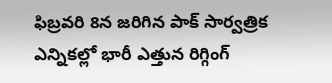ఫిబ్రవరి 8న జరిగిన పాక్ సార్వత్రిక ఎన్నికల్లో భారీ ఎత్తున రిగ్గింగ్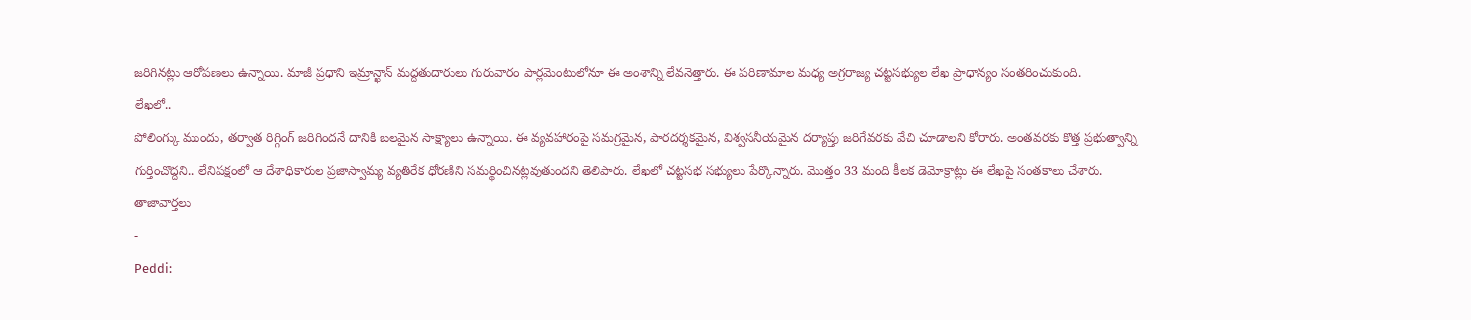జరిగినట్లు ఆరోపణలు ఉన్నాయి. మాజీ ప్రధాని ఇమ్రాన్ఖాన్ మద్దతుదారులు గురువారం పార్లమెంటులోనూ ఈ అంశాన్ని లేవనెత్తారు. ఈ పరిణామాల మధ్య అగ్రరాజ్య చట్టసభ్యుల లేఖ ప్రాధాన్యం సంతరించుకుంది.
లేఖలో..
పోలింగ్కు ముందు, తర్వాత రిగ్గింగ్ జరిగిందనే దానికి బలమైన సాక్ష్యాలు ఉన్నాయి. ఈ వ్యవహారంపై సమగ్రమైన, పారదర్శకమైన, విశ్వసనీయమైన దర్యాప్తు జరిగేవరకు వేచి చూడాలని కోరారు. అంతవరకు కొత్త ప్రభుత్వాన్ని గుర్తించొద్దని.. లేనిపక్షంలో ఆ దేశాధికారుల ప్రజాస్వామ్య వ్యతిరేక ధోరణిని సమర్థించినట్లవుతుందని తెలిపారు. లేఖలో చట్టసభ సభ్యులు పేర్కొన్నారు. మొత్తం 33 మంది కీలక డెమోక్రాట్లు ఈ లేఖపై సంతకాలు చేశారు.
తాజావార్తలు
-
Peddi: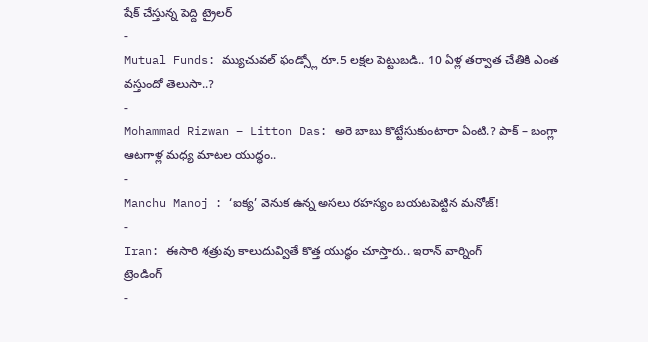షేక్ చేస్తున్న పెద్ది ట్రైలర్
-
Mutual Funds: మ్యుచువల్ ఫండ్స్లో రూ.5 లక్షల పెట్టుబడి.. 10 ఏళ్ల తర్వాత చేతికి ఎంత వస్తుందో తెలుసా..?
-
Mohammad Rizwan – Litton Das: అరె బాబు కొట్టేసుకుంటారా ఏంటి.? పాక్ – బంగ్లా ఆటగాళ్ల మధ్య మాటల యుద్ధం..
-
Manchu Manoj : ‘ఐక్య’ వెనుక ఉన్న అసలు రహస్యం బయటపెట్టిన మనోజ్!
-
Iran: ఈసారి శత్రువు కాలుదువ్వితే కొత్త యుద్ధం చూస్తారు.. ఇరాన్ వార్నింగ్
ట్రెండింగ్
-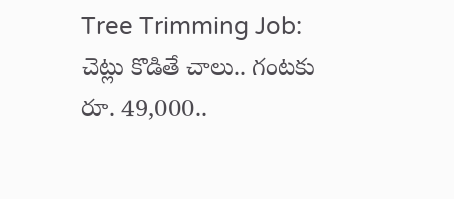Tree Trimming Job: చెట్లు కొడితే చాలు.. గంటకు రూ. 49,000..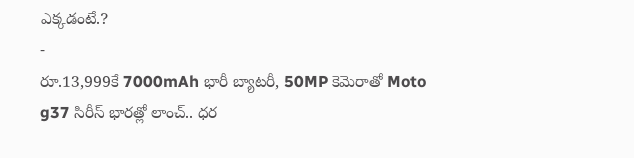ఎక్కడంటే.?
-
రూ.13,999కే 7000mAh భారీ బ్యాటరీ, 50MP కెమెరాతో Moto g37 సిరీస్ భారత్లో లాంచ్.. ధర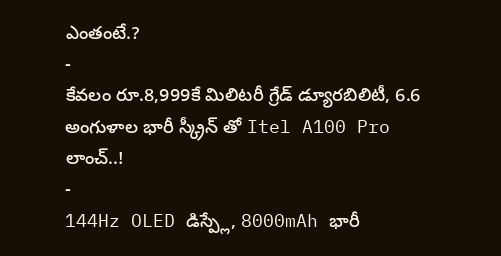ఎంతంటే.?
-
కేవలం రూ.8,999కే మిలిటరీ గ్రేడ్ డ్యూరబిలిటీ, 6.6 అంగుళాల భారీ స్క్రీన్ తో Itel A100 Pro లాంచ్..!
-
144Hz OLED డిస్ప్లే, 8000mAh భారీ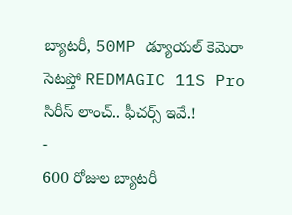బ్యాటరీ, 50MP డ్యూయల్ కెమెరా సెటప్తో REDMAGIC 11S Pro సిరీస్ లాంచ్.. ఫీచర్స్ ఇవే.!
-
600 రోజుల బ్యాటరీ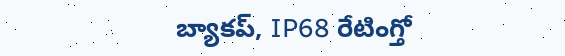బ్యాకప్, IP68 రేటింగ్తో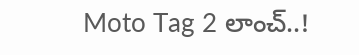Moto Tag 2 లాంచ్..!